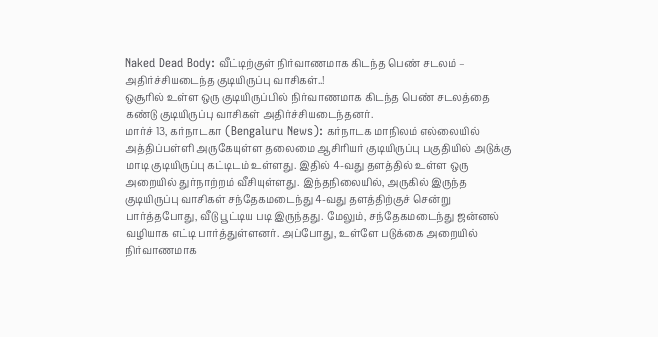Naked Dead Body: வீட்டிற்குள் நிர்வாணமாக கிடந்த பெண் சடலம் – அதிர்ச்சியடைந்த குடியிருப்பு வாசிகள்..!
ஒசூரில் உள்ள ஒரு குடியிருப்பில் நிர்வாணமாக கிடந்த பெண் சடலத்தை கண்டு குடியிருப்பு வாசிகள் அதிர்ச்சியடைந்தனர்.
மார்ச் 13, கர்நாடகா (Bengaluru News): கர்நாடக மாநிலம் எல்லையில் அத்திப்பள்ளி அருகேயுள்ள தலைமை ஆசிரியர் குடியிருப்பு பகுதியில் அடுக்கு மாடி குடியிருப்பு கட்டிடம் உள்ளது. இதில் 4-வது தளத்தில் உள்ள ஒரு அறையில் துர்நாற்றம் வீசியுள்ளது. இந்தநிலையில், அருகில் இருந்த குடியிருப்பு வாசிகள் சந்தேகமடைந்து 4-வது தளத்திற்குச் சென்று பார்த்தபோது, வீடு பூட்டிய படி இருந்தது. மேலும், சந்தேகமடைந்து ஜன்னல் வழியாக எட்டி பார்த்துள்ளனர். அப்போது, உள்ளே படுக்கை அறையில் நிர்வாணமாக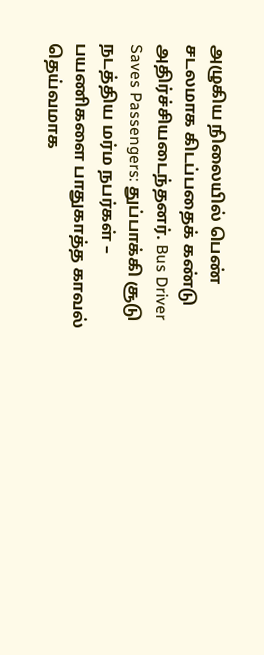அழுகிய நிலையில் பெண் சடலமாக கிடப்பதைக் கண்டு அதிர்ச்சியடைந்தனர். Bus Driver Saves Passengers: துப்பாக்கி சூடு நடத்திய மர்ம நபர்கள் – பயணிகளை பாதுகாத்த காவல் தெய்வமாக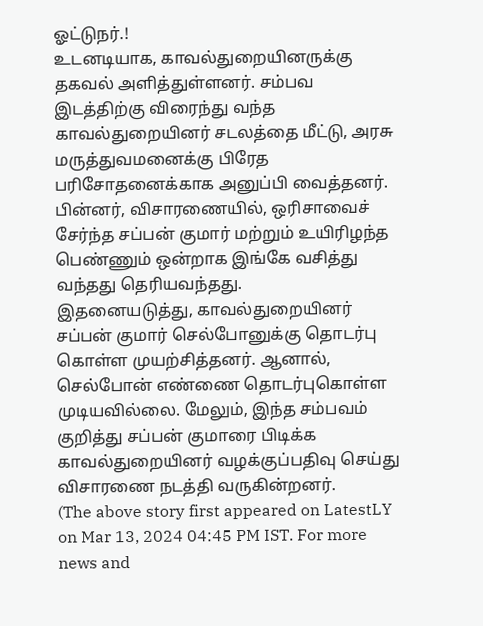ஓட்டுநர்.!
உடனடியாக, காவல்துறையினருக்கு தகவல் அளித்துள்ளனர். சம்பவ இடத்திற்கு விரைந்து வந்த காவல்துறையினர் சடலத்தை மீட்டு, அரசு மருத்துவமனைக்கு பிரேத பரிசோதனைக்காக அனுப்பி வைத்தனர். பின்னர், விசாரணையில், ஒரிசாவைச் சேர்ந்த சப்பன் குமார் மற்றும் உயிரிழந்த பெண்ணும் ஒன்றாக இங்கே வசித்து வந்தது தெரியவந்தது.
இதனையடுத்து, காவல்துறையினர் சப்பன் குமார் செல்போனுக்கு தொடர்பு கொள்ள முயற்சித்தனர். ஆனால், செல்போன் எண்ணை தொடர்புகொள்ள முடியவில்லை. மேலும், இந்த சம்பவம் குறித்து சப்பன் குமாரை பிடிக்க காவல்துறையினர் வழக்குப்பதிவு செய்து விசாரணை நடத்தி வருகின்றனர்.
(The above story first appeared on LatestLY on Mar 13, 2024 04:45 PM IST. For more news and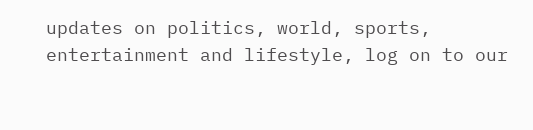updates on politics, world, sports, entertainment and lifestyle, log on to our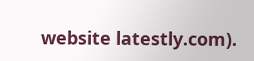website latestly.com).